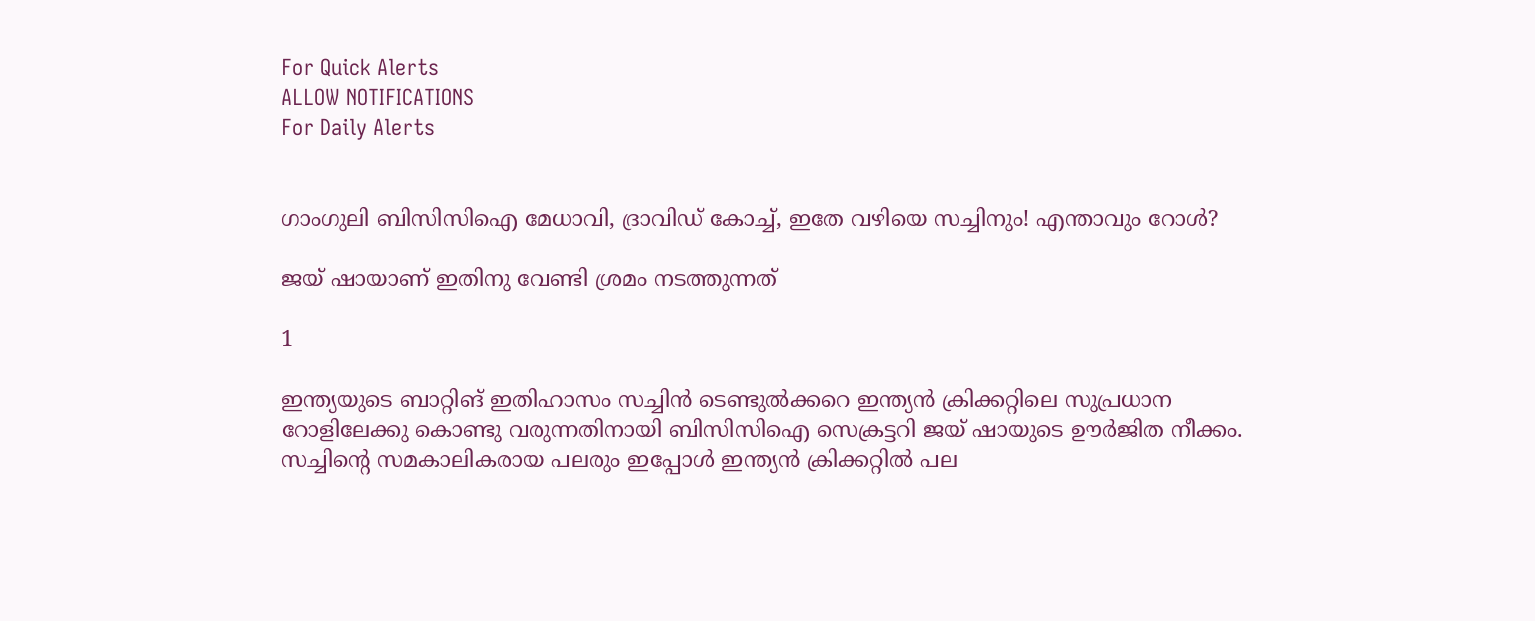For Quick Alerts
ALLOW NOTIFICATIONS
For Daily Alerts


ഗാംഗുലി ബിസിസിഐ മേധാവി, ദ്രാവിഡ് കോച്ച്, ഇതേ വഴിയെ സച്ചിനും! എന്താവും റോള്‍?

ജയ് ഷായാണ് ഇതിനു വേണ്ടി ശ്രമം നടത്തുന്നത്

1

ഇന്ത്യയുടെ ബാറ്റിങ് ഇതിഹാസം സച്ചിന്‍ ടെണ്ടുല്‍ക്കറെ ഇന്ത്യന്‍ ക്രിക്കറ്റിലെ സുപ്രധാന റോളിലേക്കു കൊണ്ടു വരുന്നതിനായി ബിസിസിഐ സെക്രട്ടറി ജയ് ഷായുടെ ഊര്‍ജിത നീക്കം. സച്ചിന്റെ സമകാലികരായ പലരും ഇപ്പോള്‍ ഇന്ത്യന്‍ ക്രിക്കറ്റില്‍ പല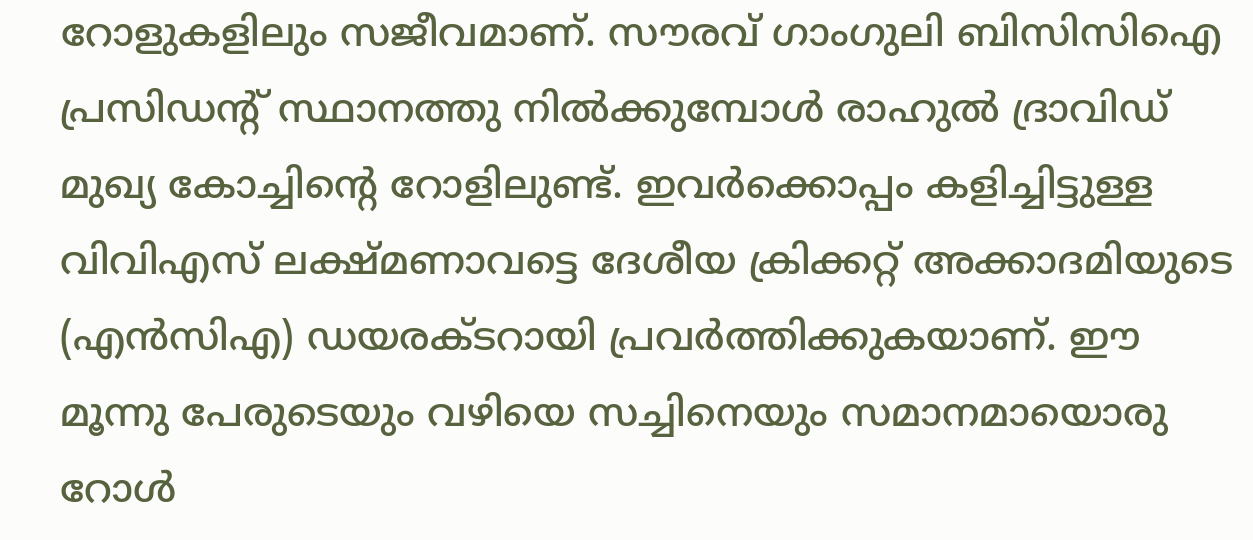റോളുകളിലും സജീവമാണ്. സൗരവ് ഗാംഗുലി ബിസിസിഐ പ്രസിഡന്റ് സ്ഥാനത്തു നില്‍ക്കുമ്പോള്‍ രാഹുല്‍ ദ്രാവിഡ് മുഖ്യ കോച്ചിന്റെ റോളിലുണ്ട്. ഇവര്‍ക്കൊപ്പം കളിച്ചിട്ടുള്ള വിവിഎസ് ലക്ഷ്മണാവട്ടെ ദേശീയ ക്രിക്കറ്റ് അക്കാദമിയുടെ (എന്‍സിഎ) ഡയരക്ടറായി പ്രവര്‍ത്തിക്കുകയാണ്. ഈ മൂന്നു പേരുടെയും വഴിയെ സച്ചിനെയും സമാനമായൊരു റോള്‍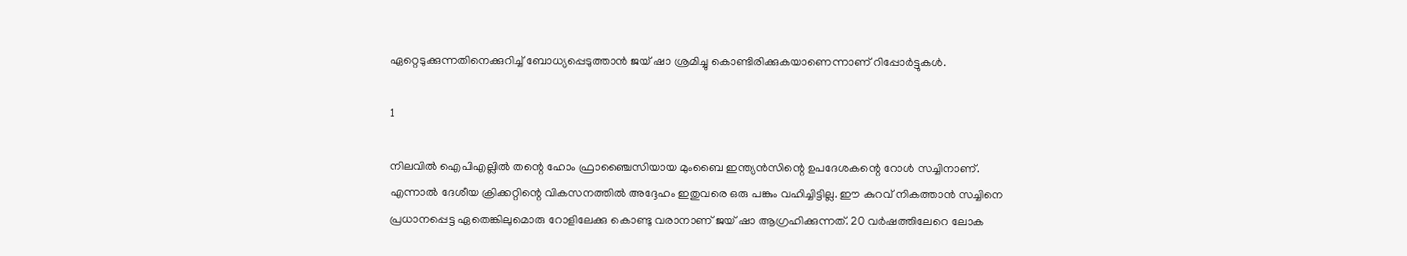ഏറ്റെടുക്കുന്നതിനെക്കുറിച്ച് ബോധ്യപ്പെടുത്താന്‍ ജയ് ഷാ ശ്രമിച്ചു കൊണ്ടിരിക്കുകയാണെന്നാണ് റിപ്പോര്‍ട്ടുകള്‍.

1

നിലവില്‍ ഐപിഎല്ലില്‍ തന്റെ ഹോം ഫ്രാഞ്ചൈസിയായ മുംബൈ ഇന്ത്യന്‍സിന്റെ ഉപദേശകന്റെ റോള്‍ സച്ചിനാണ്. എന്നാല്‍ ദേശീയ ക്രിക്കറ്റിന്റെ വികസനത്തില്‍ അദ്ദേഹം ഇതുവരെ ഒരു പങ്കും വഹിച്ചിട്ടില്ല. ഈ കുറവ് നികത്താന്‍ സച്ചിനെ പ്രധാനപ്പെട്ട ഏതെങ്കിലുമൊരു റോളിലേക്കു കൊണ്ടു വരാനാണ് ജയ് ഷാ ആഗ്രഹിക്കുന്നത്. 20 വര്‍ഷത്തിലേറെ ലോക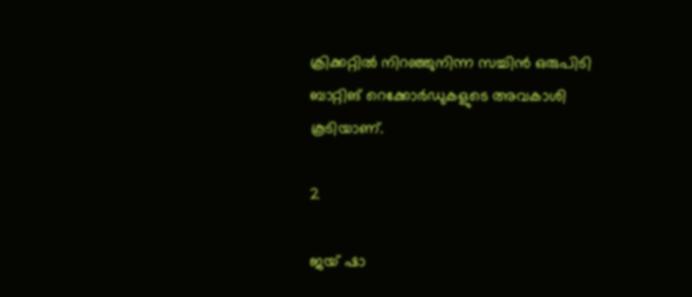ക്രിക്കറ്റില്‍ നിറഞ്ഞുനിന്ന സച്ചിന്‍ ഒരുപിടി ബാറ്റിങ് റെക്കോര്‍ഡുകളുടെ അവകാശി കൂടിയാണ്.

2

ജയ് ഷാ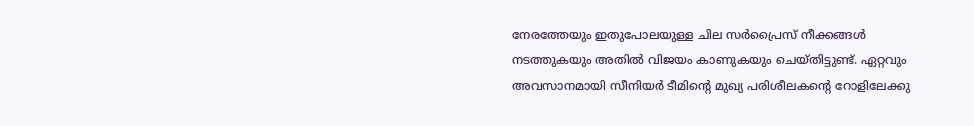നേരത്തേയും ഇതുപോലയുള്ള ചില സര്‍പ്രൈസ് നീക്കങ്ങള്‍ നടത്തുകയും അതില്‍ വിജയം കാണുകയും ചെയ്തിട്ടുണ്ട്. ഏറ്റവും അവസാനമായി സീനിയര്‍ ടീമിന്റെ മുഖ്യ പരിശീലകന്റെ റോളിലേക്കു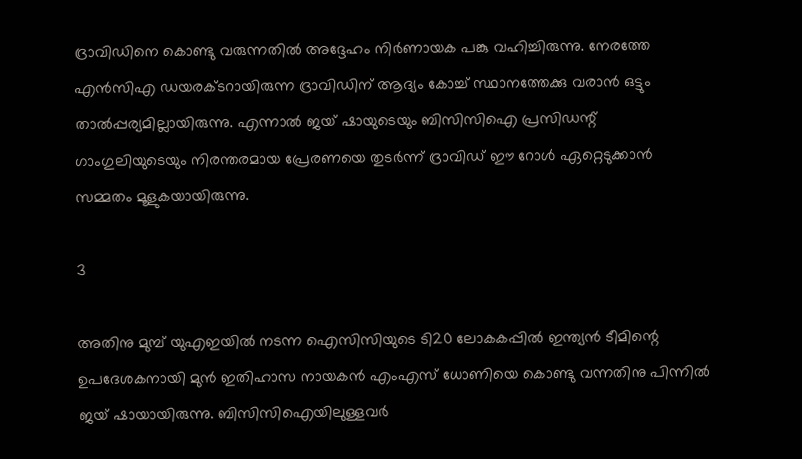ദ്രാവിഡിനെ കൊണ്ടു വരുന്നതില്‍ അദ്ദേഹം നിര്‍ണായക പങ്കു വഹിച്ചിരുന്നു. നേരത്തേ എന്‍സിഎ ഡയരക്ടറായിരുന്ന ദ്രാവിഡിന് ആദ്യം കോച്ച് സ്ഥാനത്തേക്കു വരാന്‍ ഒട്ടും താല്‍പ്പര്യമില്ലായിരുന്നു. എന്നാല്‍ ജയ് ഷായുടെയും ബിസിസിഐ പ്രസിഡന്റ് ഗാംഗുലിയുടെയും നിരന്തരമായ പ്രേരണയെ തുടര്‍ന്ന് ദ്രാവിഡ് ഈ റോള്‍ ഏറ്റെടുക്കാന്‍ സമ്മതം മൂളുകയായിരുന്നു.

3

അതിനു മുമ്പ് യുഎഇയില്‍ നടന്ന ഐസിസിയുടെ ടി20 ലോകകപ്പില്‍ ഇന്ത്യന്‍ ടീമിന്റെ ഉപദേശകനായി മുന്‍ ഇതിഹാസ നായകന്‍ എംഎസ് ധോണിയെ കൊണ്ടു വന്നതിനു പിന്നില്‍ ജയ് ഷായായിരുന്നു. ബിസിസിഐയിലുള്ളവര്‍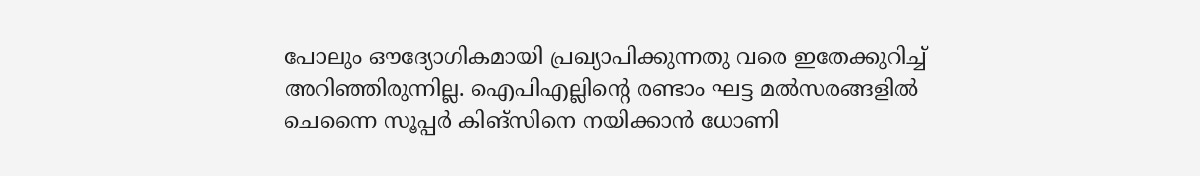പോലും ഔദ്യോഗികമായി പ്രഖ്യാപിക്കുന്നതു വരെ ഇതേക്കുറിച്ച് അറിഞ്ഞിരുന്നില്ല. ഐപിഎല്ലിന്റെ രണ്ടാം ഘട്ട മല്‍സരങ്ങളില്‍ ചെന്നൈ സൂപ്പര്‍ കിങ്‌സിനെ നയിക്കാന്‍ ധോണി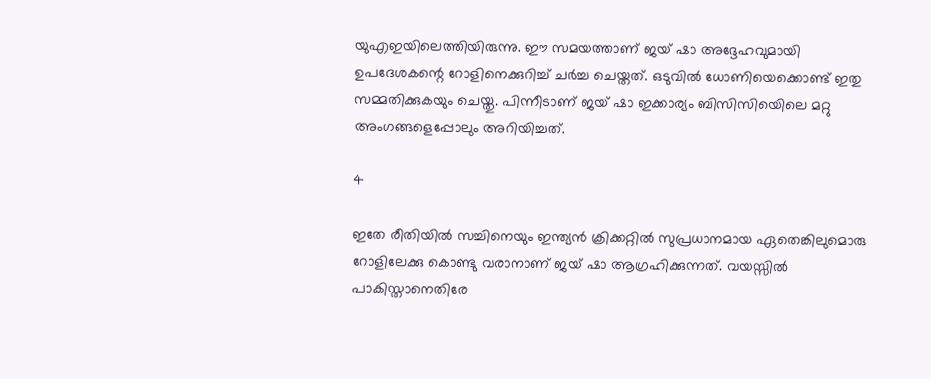യുഎഇയിലെത്തിയിരുന്നു. ഈ സമയത്താണ് ജയ് ഷാ അദ്ദേഹവുമായി ഉപദേശകന്റെ റോളിനെക്കുറിച്ച് ചര്‍ച്ച ചെയ്തത്. ഒടുവില്‍ ധോണിയെക്കൊണ്ട് ഇതു സമ്മതിക്കുകയും ചെയ്തു. പിന്നീടാണ് ജയ് ഷാ ഇക്കാര്യം ബിസിസിയെിലെ മറ്റു അംഗങ്ങളെപ്പോലും അറിയിച്ചത്.

4

ഇതേ രീതിയില്‍ സച്ചിനെയും ഇന്ത്യന്‍ ക്രിക്കറ്റില്‍ സുപ്രധാനമായ ഏതെങ്കിലുമൊരു റോളിലേക്കു കൊണ്ടു വരാനാണ് ജയ് ഷാ ആഗ്രഹിക്കുന്നത്. വയസ്സില്‍ പാകിസ്താനെതിരേ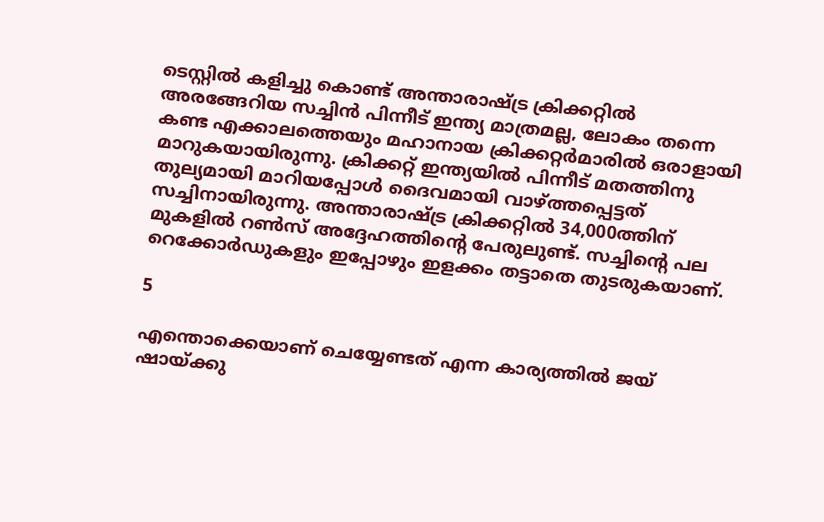ടെസ്റ്റില്‍ കളിച്ചു കൊണ്ട് അന്താരാഷ്ട്ര ക്രിക്കറ്റില്‍ അരങ്ങേറിയ സച്ചിന്‍ പിന്നീട് ഇന്ത്യ മാത്രമല്ല, ലോകം തന്നെ കണ്ട എക്കാലത്തെയും മഹാനായ ക്രിക്കറ്റര്‍മാരില്‍ ഒരാളായി മാറുകയായിരുന്നു. ക്രിക്കറ്റ് ഇന്ത്യയില്‍ പിന്നീട് മതത്തിനു തുല്യമായി മാറിയപ്പോള്‍ ദൈവമായി വാഴ്ത്തപ്പെട്ടത് സച്ചിനായിരുന്നു. അന്താരാഷ്ട്ര ക്രിക്കറ്റില്‍ 34,000ത്തിന് മുകളില്‍ റണ്‍സ് അദ്ദേഹത്തിന്റെ പേരുലുണ്ട്. സച്ചിന്റെ പല റെക്കോര്‍ഡുകളും ഇപ്പോഴും ഇളക്കം തട്ടാതെ തുടരുകയാണ്.

5

എന്തൊക്കെയാണ് ചെയ്യേണ്ടത് എന്ന കാര്യത്തില്‍ ജയ് ഷായ്ക്കു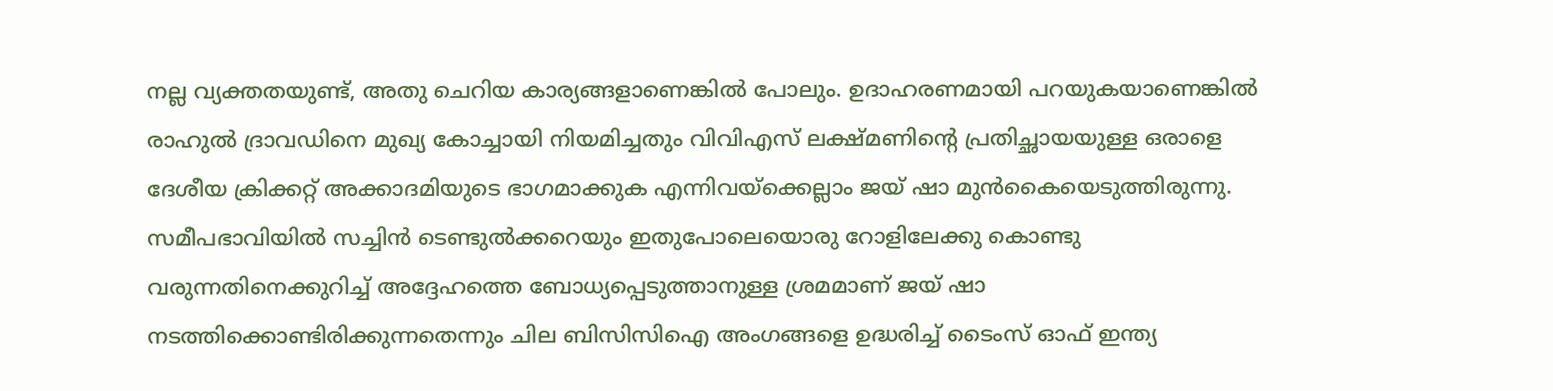നല്ല വ്യക്തതയുണ്ട്, അതു ചെറിയ കാര്യങ്ങളാണെങ്കില്‍ പോലും. ഉദാഹരണമായി പറയുകയാണെങ്കില്‍ രാഹുല്‍ ദ്രാവഡിനെ മുഖ്യ കോച്ചായി നിയമിച്ചതും വിവിഎസ് ലക്ഷ്മണിന്റെ പ്രതിച്ഛായയുള്ള ഒരാളെ ദേശീയ ക്രിക്കറ്റ് അക്കാദമിയുടെ ഭാഗമാക്കുക എന്നിവയ്‌ക്കെല്ലാം ജയ് ഷാ മുന്‍കൈയെടുത്തിരുന്നു. സമീപഭാവിയില്‍ സച്ചിന്‍ ടെണ്ടുല്‍ക്കറെയും ഇതുപോലെയൊരു റോളിലേക്കു കൊണ്ടു വരുന്നതിനെക്കുറിച്ച് അദ്ദേഹത്തെ ബോധ്യപ്പെടുത്താനുള്ള ശ്രമമാണ് ജയ് ഷാ നടത്തിക്കൊണ്ടിരിക്കുന്നതെന്നും ചില ബിസിസിഐ അംഗങ്ങളെ ഉദ്ധരിച്ച് ടൈംസ് ഓഫ് ഇന്ത്യ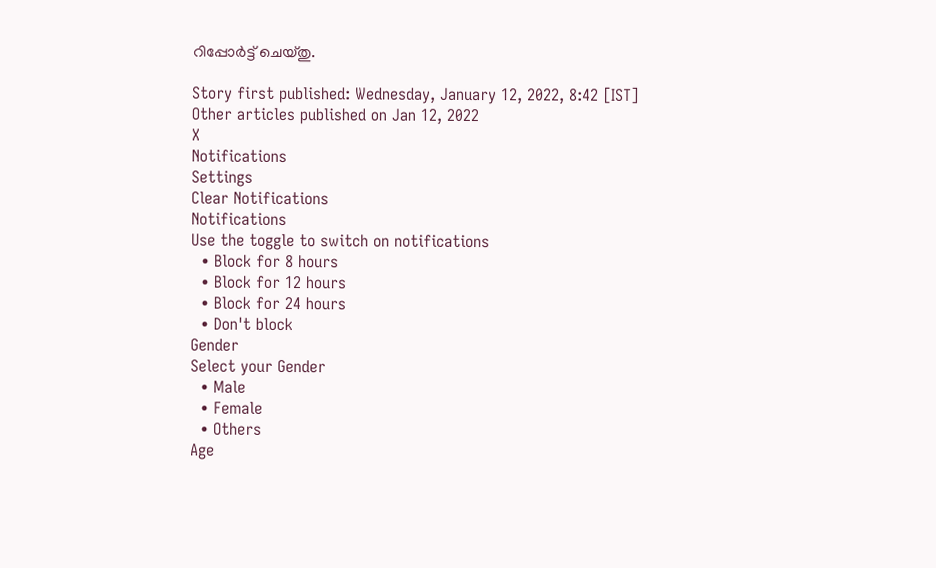റിപ്പോര്‍ട്ട് ചെയ്തു.

Story first published: Wednesday, January 12, 2022, 8:42 [IST]
Other articles published on Jan 12, 2022
X
Notifications
Settings
Clear Notifications
Notifications
Use the toggle to switch on notifications
  • Block for 8 hours
  • Block for 12 hours
  • Block for 24 hours
  • Don't block
Gender
Select your Gender
  • Male
  • Female
  • Others
Age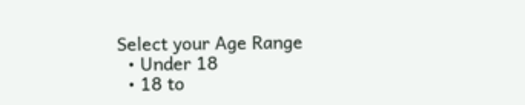Select your Age Range
  • Under 18
  • 18 to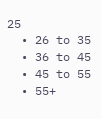25
  • 26 to 35
  • 36 to 45
  • 45 to 55
  • 55+